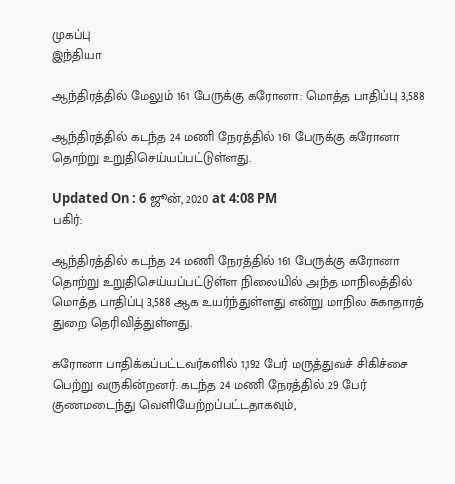முகப்பு
இந்தியா

ஆந்திரத்தில் மேலும் 161 பேருக்கு கரோனா: மொத்த பாதிப்பு 3,588

ஆந்திரத்தில் கடந்த 24 மணி நேரத்தில் 161 பேருக்கு கரோனா தொற்று உறுதிசெய்யப்பட்டுள்ளது.

Updated On : 6 ஜூன், 2020 at 4:08 PM
பகிர்:

ஆந்திரத்தில் கடந்த 24 மணி நேரத்தில் 161 பேருக்கு கரோனா தொற்று உறுதிசெய்யப்பட்டுள்ள நிலையில் அந்த மாநிலத்தில் மொத்த பாதிப்பு 3,588 ஆக உயர்ந்துள்ளது என்று மாநில சுகாதாரத் துறை தெரிவித்துள்ளது.

கரோனா பாதிக்கப்பட்டவர்களில் 1,192 பேர் மருத்துவச் சிகிச்சை பெற்று வருகின்றனர். கடந்த 24 மணி நேரத்தில் 29 பேர் குணமடைந்து வெளியேற்றப்பட்டதாகவும்,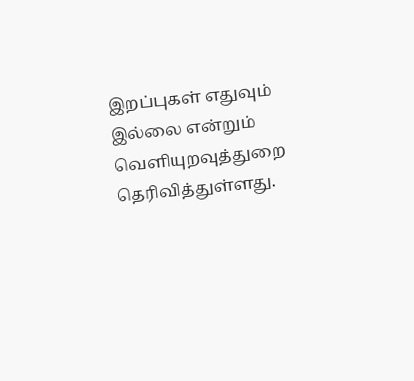இறப்புகள் எதுவும் இல்லை என்றும் வெளியுறவுத்துறை தெரிவித்துள்ளது.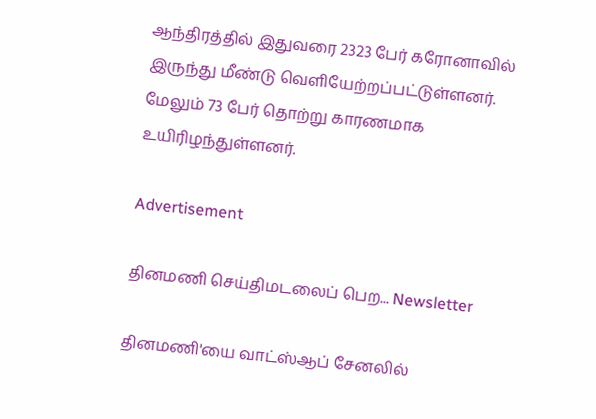ஆந்திரத்தில் இதுவரை 2323 பேர் கரோனாவில் இருந்து மீண்டு வெளியேற்றப்பட்டுள்ளனர். மேலும் 73 பேர் தொற்று காரணமாக உயிரிழந்துள்ளனர்.

Advertisement

தினமணி செய்திமடலைப் பெற... Newsletter

தினமணி'யை வாட்ஸ்ஆப் சேனலில்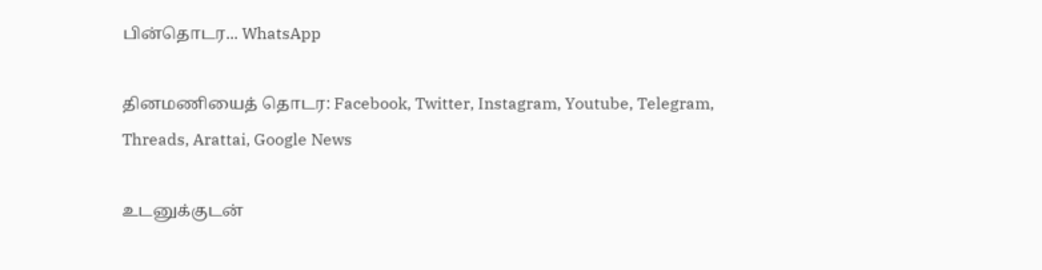பின்தொடர... WhatsApp

தினமணியைத் தொடர: Facebook, Twitter, Instagram, Youtube, Telegram, Threads, Arattai, Google News

உடனுக்குடன்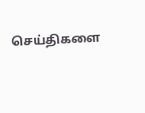செய்திகளை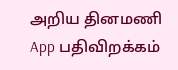அறிய தினமணி App பதிவிறக்கம்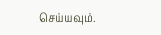செய்யவும்.